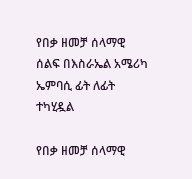የበቃ ዘመቻ ሰላማዊ ሰልፍ በእስራኤል አሜሪካ ኤምባሲ ፊት ለፊት ተካሂዷል

የበቃ ዘመቻ ሰላማዊ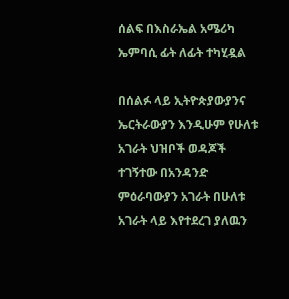ሰልፍ በእስራኤል አሜሪካ ኤምባሲ ፊት ለፊት ተካሂዷል

በሰልፉ ላይ ኢትዮጵያውያንና ኤርትራውያን እንዲሁም የሁለቱ አገራት ህዝቦች ወዳጆች ተገኝተው በአንዳንድ ምዕራባውያን አገራት በሁለቱ አገራት ላይ እየተደረገ ያለዉን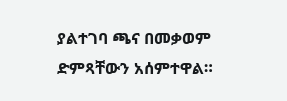ያልተገባ ጫና በመቃወም ድምጻቸውን አሰምተዋል።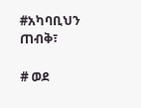#አካባቢህን ጠብቅ፣

# ወደ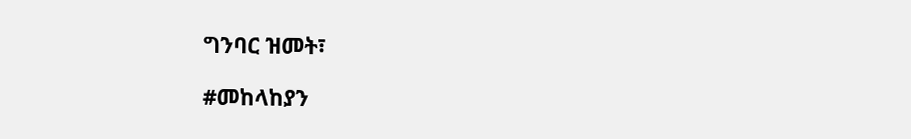ግንባር ዝመት፣

#መከላከያን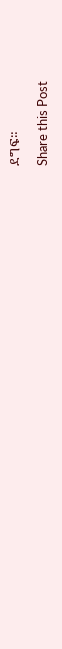ደግፍ።

Share this Post